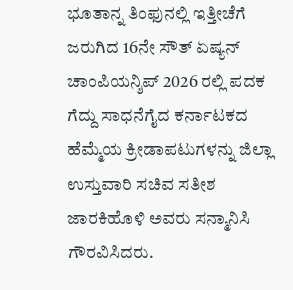ಭೂತಾನ್ನ ತಿಂಫುನಲ್ಲಿ ಇತ್ತೀಚೆಗೆ ಜರುಗಿದ 16ನೇ ಸೌತ್ ಏಷ್ಯನ್ ಚಾಂಪಿಯನ್ಶಿಪ್ 2026 ರಲ್ಲಿ ಪದಕ ಗೆದ್ದು ಸಾಧನೆಗೈದ ಕರ್ನಾಟಕದ ಹೆಮ್ಮೆಯ ಕ್ರೀಡಾಪಟುಗಳನ್ನು ಜಿಲ್ಲಾ ಉಸ್ತುವಾರಿ ಸಚಿವ ಸತೀಶ ಜಾರಕಿಹೊಳಿ ಅವರು ಸನ್ಮಾನಿಸಿ ಗೌರವಿಸಿದರು.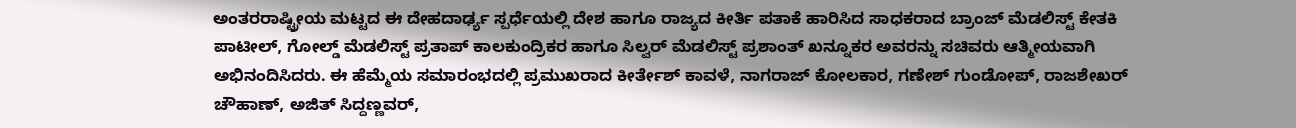ಅಂತರರಾಷ್ಟ್ರೀಯ ಮಟ್ಟದ ಈ ದೇಹದಾರ್ಢ್ಯ ಸ್ಪರ್ಧೆಯಲ್ಲಿ ದೇಶ ಹಾಗೂ ರಾಜ್ಯದ ಕೀರ್ತಿ ಪತಾಕೆ ಹಾರಿಸಿದ ಸಾಧಕರಾದ ಬ್ರಾಂಜ್ ಮೆಡಲಿಸ್ಟ್ ಕೇತಕಿ ಪಾಟೀಲ್, ಗೋಲ್ಡ್ ಮೆಡಲಿಸ್ಟ್ ಪ್ರತಾಪ್ ಕಾಲಕುಂದ್ರಿಕರ ಹಾಗೂ ಸಿಲ್ವರ್ ಮೆಡಲಿಸ್ಟ್ ಪ್ರಶಾಂತ್ ಖನ್ನೂಕರ ಅವರನ್ನು ಸಚಿವರು ಆತ್ಮೀಯವಾಗಿ ಅಭಿನಂದಿಸಿದರು. ಈ ಹೆಮ್ಮೆಯ ಸಮಾರಂಭದಲ್ಲಿ ಪ್ರಮುಖರಾದ ಕೀರ್ತೇಶ್ ಕಾವಳೆ, ನಾಗರಾಜ್ ಕೋಲಕಾರ, ಗಣೇಶ್ ಗುಂಡೋಪ್, ರಾಜಶೇಖರ್ ಚೌಹಾಣ್, ಅಜಿತ್ ಸಿದ್ದಣ್ಣವರ್,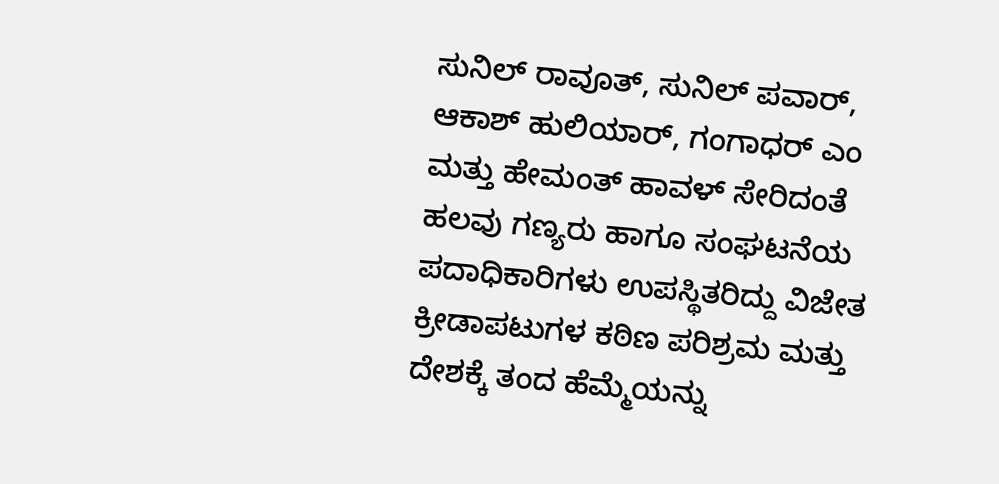ಸುನಿಲ್ ರಾವೂತ್, ಸುನಿಲ್ ಪವಾರ್, ಆಕಾಶ್ ಹುಲಿಯಾರ್, ಗಂಗಾಧರ್ ಎಂ ಮತ್ತು ಹೇಮಂತ್ ಹಾವಳ್ ಸೇರಿದಂತೆ ಹಲವು ಗಣ್ಯರು ಹಾಗೂ ಸಂಘಟನೆಯ ಪದಾಧಿಕಾರಿಗಳು ಉಪಸ್ಥಿತರಿದ್ದು ವಿಜೇತ ಕ್ರೀಡಾಪಟುಗಳ ಕಠಿಣ ಪರಿಶ್ರಮ ಮತ್ತು ದೇಶಕ್ಕೆ ತಂದ ಹೆಮ್ಮೆಯನ್ನು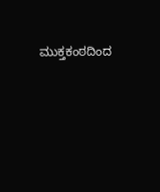ಮುಕ್ತಕಂಠದಿಂದ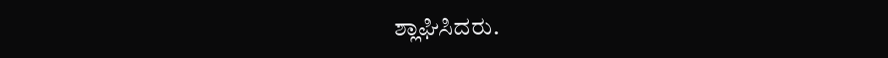ಶ್ಲಾಘಿಸಿದರು.